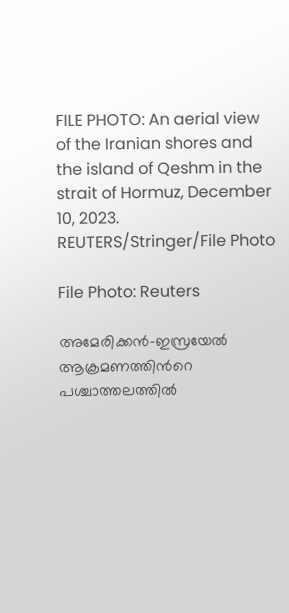FILE PHOTO: An aerial view of the Iranian shores and the island of Qeshm in the strait of Hormuz, December 10, 2023. REUTERS/Stringer/File Photo

File Photo: Reuters

അമേരിക്കന്‍–ഇസ്രയേല്‍ ആക്രമണത്തിന്‍റെ പശ്ചാത്തലത്തില്‍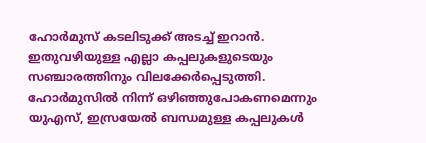ഹോര്‍മുസ് കടലിടുക്ക് അടച്ച് ഇറാന്‍. ഇതുവഴിയുള്ള എല്ലാ കപ്പലുകളുടെയും സഞ്ചാരത്തിനും വിലക്കേര്‍പ്പെടുത്തി. ഹോര്‍മുസില്‍ നിന്ന് ഒഴിഞ്ഞുപോകണമെന്നും യുഎസ്, ഇസ്രയേല്‍ ബന്ധമുള്ള കപ്പലുകള്‍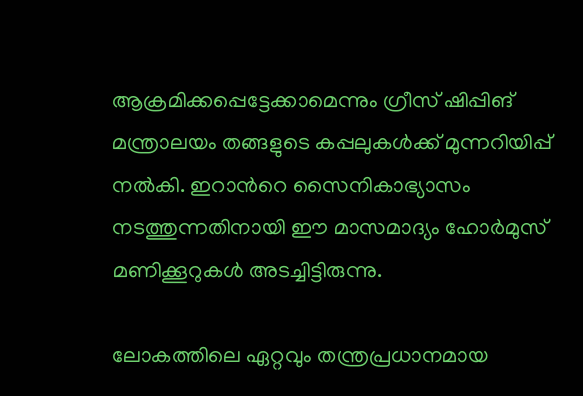ആക്രമിക്കപ്പെട്ടേക്കാമെന്നും ഗ്രീസ് ഷിപ്പിങ് മന്ത്രാലയം തങ്ങളുടെ കപ്പലുകള്‍ക്ക് മുന്നറിയിപ്പ് നല്‍കി. ഇറാന്‍റെ സൈനികാഭ്യാസം നടത്തുന്നതിനായി ഈ മാസമാദ്യം ഹോര്‍മുസ് മണിക്കൂറുകള്‍ അടച്ചിട്ടിരുന്നു.

ലോകത്തിലെ ഏറ്റവും തന്ത്രപ്രധാനമായ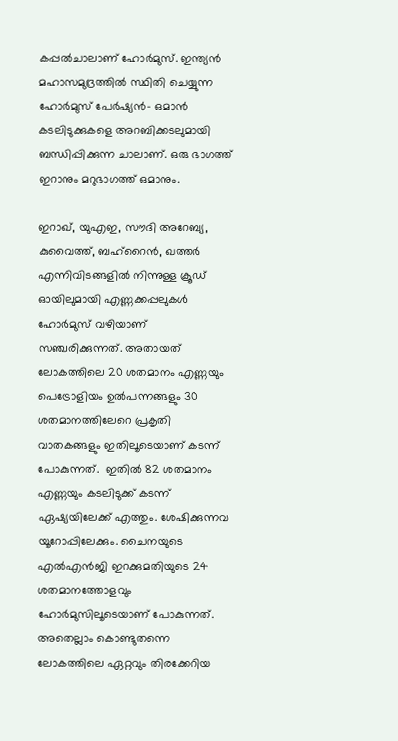കപ്പല്‍ചാലാണ് ഹോര്‍മുസ്. ഇന്ത്യന്‍ മഹാസമുദ്രത്തില്‍ സ്ഥിതി ചെയ്യുന്ന ഹോര്‍മുസ് പേര്‍ഷ്യന്‍– ഒമാന്‍ കടലിടുക്കുകളെ അറബിക്കടലുമായി ബന്ധിപ്പിക്കുന്ന ചാലാണ്. ഒരു ഭാഗത്ത് ഇറാനും മറുഭാഗത്ത് ഒമാനും.

ഇറാഖ്, യുഎഇ, സൗദി അറേബ്യ, കുവൈത്ത്, ബഹ്റൈന്‍, ഖത്തര്‍ എന്നിവിടങ്ങളില്‍ നിന്നുള്ള ക്രൂഡ് ഓയിലുമായി എണ്ണക്കപ്പലുകള്‍ ഹോര്‍മുസ് വഴിയാണ് സഞ്ചരിക്കുന്നത്. അതായത് ലോകത്തിലെ 20 ശതമാനം എണ്ണയും പെട്രോളിയം ഉല്‍പന്നങ്ങളും 30 ശതമാനത്തിലേറെ പ്രകൃതി വാതകങ്ങളും ഇതിലൂടെയാണ് കടന്ന് പോകുന്നത്.  ഇതില്‍ 82 ശതമാനം എണ്ണയും കടലിടുക്ക് കടന്ന് ഏഷ്യയിലേക്ക് എത്തും. ശേഷിക്കുന്നവ യൂറോപ്പിലേക്കും. ചൈനയുടെ എല്‍എന്‍ജി ഇറക്കുമതിയുടെ 24 ശതമാനത്തോളവും ഹോര്‍മുസിലൂടെയാണ് പോകുന്നത്. അതെല്ലാം കൊണ്ടുതന്നെ ലോകത്തിലെ ഏറ്റവും തിരക്കേറിയ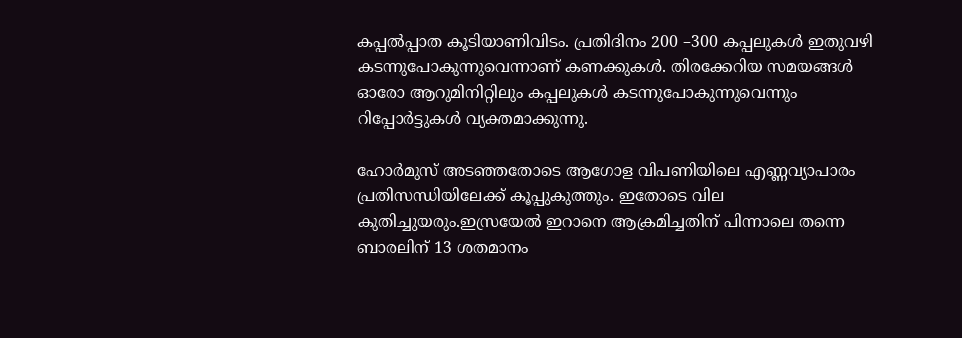കപ്പല്‍പ്പാത കൂടിയാണിവിടം. പ്രതിദിനം 200 –300 കപ്പലുകള്‍ ഇതുവഴി കടന്നുപോകുന്നുവെന്നാണ് കണക്കുകള്‍. തിരക്കേറിയ സമയങ്ങള്‍ ഓരോ ആറുമിനിറ്റിലും കപ്പലുകള്‍ കടന്നുപോകുന്നുവെന്നും റിപ്പോര്‍ട്ടുകള്‍ വ്യക്തമാക്കുന്നു.

ഹോര്‍മുസ് അടഞ്ഞതോടെ ആഗോള വിപണിയിലെ എണ്ണവ്യാപാരം പ്രതിസന്ധിയിലേക്ക് കൂപ്പുകുത്തും. ഇതോടെ വില കുതിച്ചുയരും.ഇസ്രയേല്‍ ഇറാനെ ആക്രമിച്ചതിന് പിന്നാലെ തന്നെ ബാരലിന് 13 ശതമാനം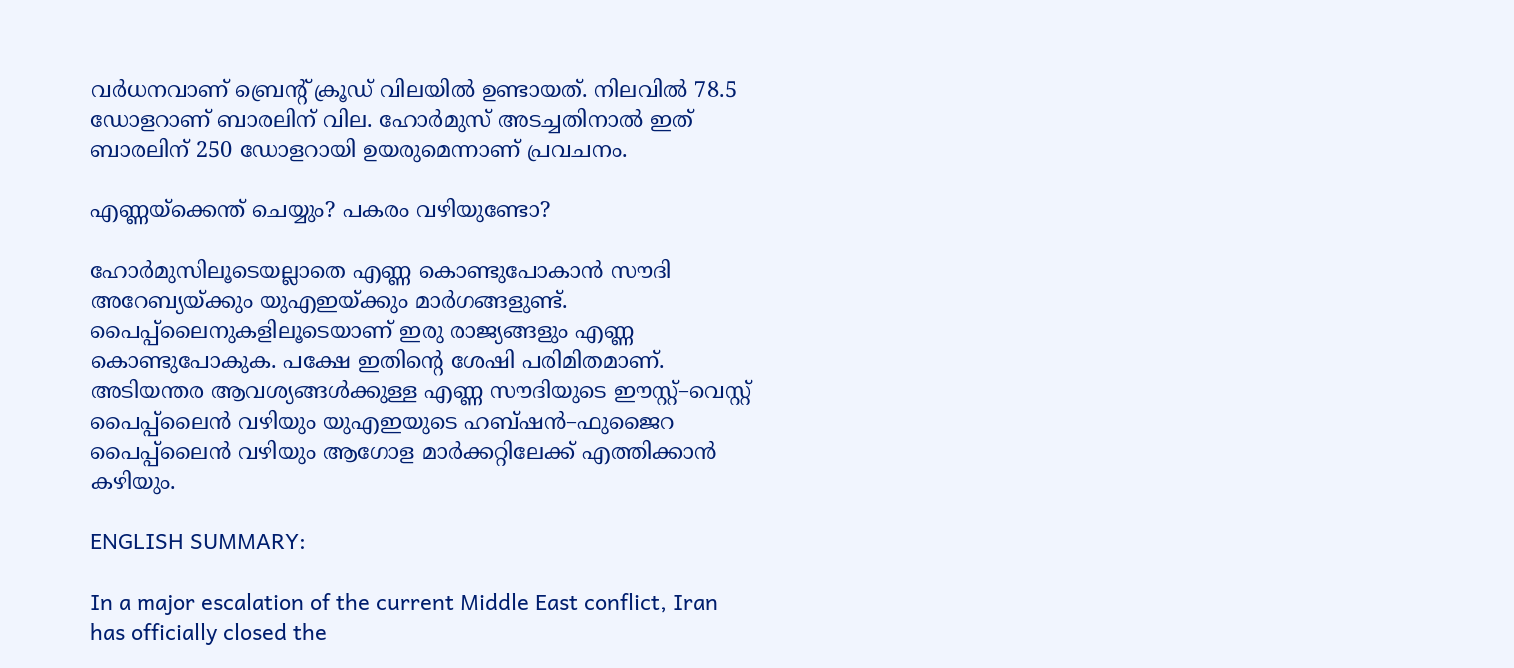വര്‍ധനവാണ് ബ്രെന്‍റ് ക്രൂഡ് വിലയില്‍ ഉണ്ടായത്. നിലവില്‍ 78.5 ഡോളറാണ് ബാരലിന് വില. ഹോര്‍മുസ് അടച്ചതിനാല്‍ ഇത് ബാരലിന് 250 ഡോളറായി ഉയരുമെന്നാണ് പ്രവചനം.

എണ്ണയ്ക്കെന്ത് ചെയ്യും? പകരം വഴിയുണ്ടോ?

ഹോര്‍മുസിലൂടെയല്ലാതെ എണ്ണ കൊണ്ടുപോകാന്‍ സൗദി അറേബ്യയ്ക്കും യുഎഇയ്ക്കും മാര്‍ഗങ്ങളുണ്ട്. പൈപ്പ്ലൈനുകളിലൂടെയാണ് ഇരു രാജ്യങ്ങളും എണ്ണ കൊണ്ടുപോകുക. പക്ഷേ ഇതിന്‍റെ ശേഷി പരിമിതമാണ്. അടിയന്തര ആവശ്യങ്ങള്‍ക്കുള്ള എണ്ണ സൗദിയുടെ ഈസ്റ്റ്–വെസ്റ്റ് പൈപ്പ്ലൈന്‍ വഴിയും യുഎഇയുടെ ഹബ്ഷന്‍–ഫുജൈറ പൈപ്പ്ലൈന്‍ വഴിയും ആഗോള മാര്‍ക്കറ്റിലേക്ക് എത്തിക്കാന്‍ കഴിയും.

ENGLISH SUMMARY:

In a major escalation of the current Middle East conflict, Iran has officially closed the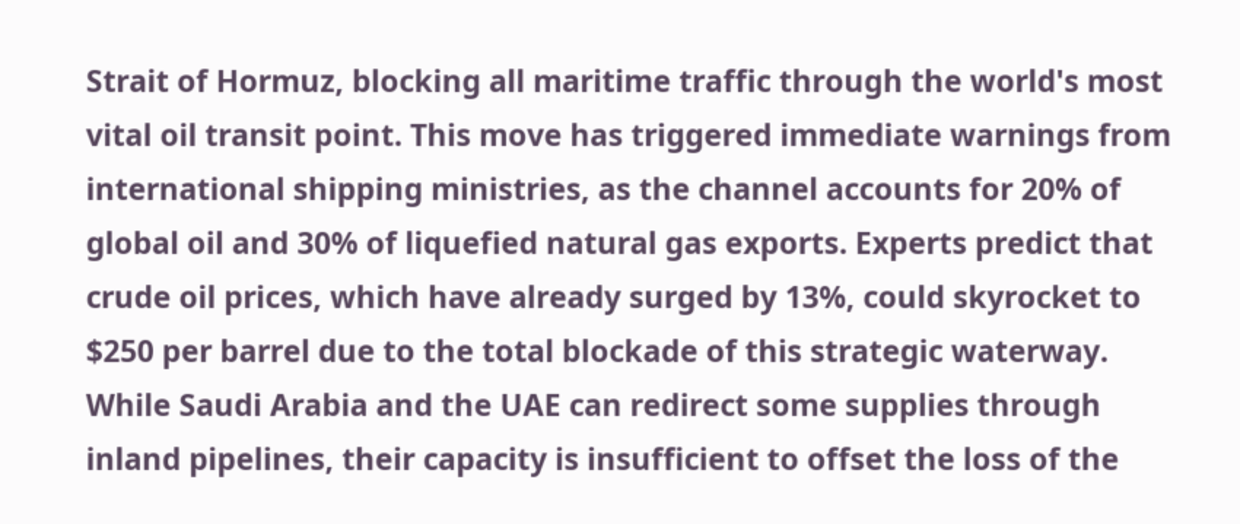Strait of Hormuz, blocking all maritime traffic through the world's most vital oil transit point. This move has triggered immediate warnings from international shipping ministries, as the channel accounts for 20% of global oil and 30% of liquefied natural gas exports. Experts predict that crude oil prices, which have already surged by 13%, could skyrocket to $250 per barrel due to the total blockade of this strategic waterway. While Saudi Arabia and the UAE can redirect some supplies through inland pipelines, their capacity is insufficient to offset the loss of the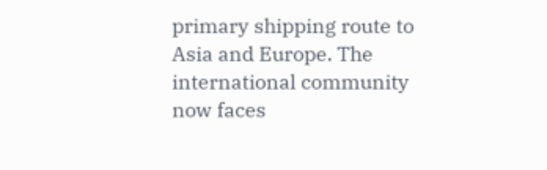primary shipping route to Asia and Europe. The international community now faces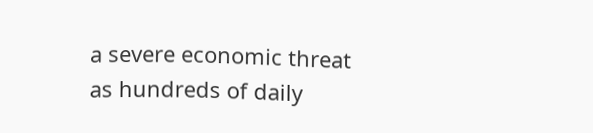a severe economic threat as hundreds of daily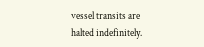vessel transits are halted indefinitely.